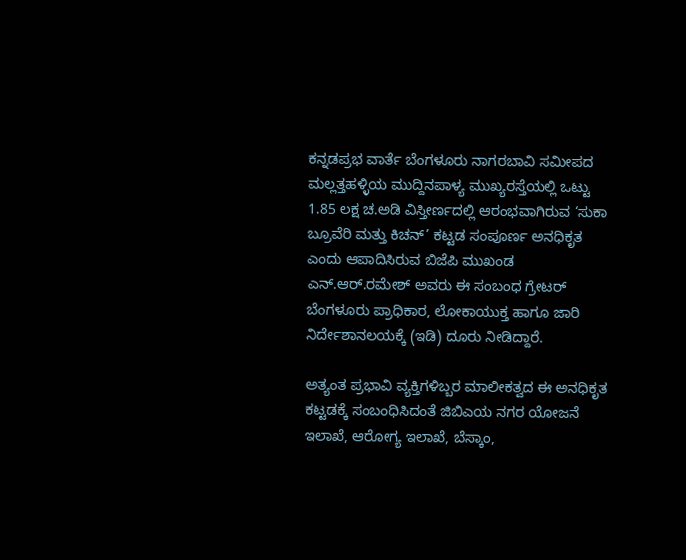ಕನ್ನಡಪ್ರಭ ವಾರ್ತೆ ಬೆಂಗಳೂರು ನಾಗರಬಾವಿ ಸಮೀಪದ ಮಲ್ಲತ್ತಹಳ್ಳಿಯ ಮುದ್ದಿನಪಾಳ್ಯ ಮುಖ್ಯರಸ್ತೆಯಲ್ಲಿ ಒಟ್ಟು 1.85 ಲಕ್ಷ ಚ.ಅಡಿ ವಿಸ್ತೀರ್ಣದಲ್ಲಿ ಆರಂಭವಾಗಿರುವ ‘ಸುಕಾ ಬ್ರೂವೆರಿ ಮತ್ತು ಕಿಚನ್’ ಕಟ್ಟಡ ಸಂಪೂರ್ಣ ಅನಧಿಕೃತ ಎಂದು ಆಪಾದಿಸಿರುವ ಬಿಜೆಪಿ ಮುಖಂಡ ಎನ್‌.ಆರ್‌.ರಮೇಶ್ ಅವರು ಈ ಸಂಬಂಧ ಗ್ರೇಟರ್ ಬೆಂಗಳೂರು ಪ್ರಾಧಿಕಾರ, ಲೋಕಾಯುಕ್ತ ಹಾಗೂ ಜಾರಿ ನಿರ್ದೇಶಾನಲಯಕ್ಕೆ (ಇಡಿ) ದೂರು ನೀಡಿದ್ದಾರೆ.

ಅತ್ಯಂತ ಪ್ರಭಾವಿ ವ್ಯಕ್ತಿಗಳಿಬ್ಬರ ಮಾಲೀಕತ್ವದ ಈ ಅನಧಿಕೃತ ಕಟ್ಟಡಕ್ಕೆ ಸಂಬಂಧಿಸಿದಂತೆ ಜಿಬಿಎಯ ನಗರ ಯೋಜನೆ ಇಲಾಖೆ, ಆರೋಗ್ಯ ಇಲಾಖೆ, ಬೆಸ್ಕಾಂ,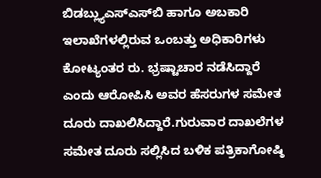ಬಿಡಬ್ಲ್ಯುಎಸ್‌ಎಸ್‌ಬಿ ಹಾಗೂ ಅಬಕಾರಿ ಇಲಾಖೆಗಳಲ್ಲಿರುವ ಒಂಬತ್ತು ಅಧಿಕಾರಿಗಳು ಕೋಟ್ಯಂತರ ರು. ಭ್ರಷ್ಟಾಚಾರ ನಡೆಸಿದ್ದಾರೆ ಎಂದು ಆರೋಪಿಸಿ ಅವರ ಹೆಸರುಗಳ ಸಮೇತ ದೂರು ದಾಖಲಿಸಿದ್ದಾರೆ.ಗುರುವಾರ ದಾಖಲೆಗಳ ಸಮೇತ ದೂರು ಸಲ್ಲಿಸಿದ ಬಳಿಕ ಪತ್ರಿಕಾಗೋಷ್ಠಿ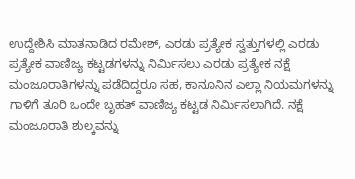ಉದ್ದೇಶಿಸಿ ಮಾತನಾಡಿದ ರಮೇಶ್, ಎರಡು ಪ್ರತ್ಯೇಕ ಸ್ವತ್ತುಗಳಲ್ಲಿ ಎರಡು ಪ್ರತ್ಯೇಕ ವಾಣಿಜ್ಯ ಕಟ್ಟಡಗಳನ್ನು ನಿರ್ಮಿಸಲು ಎರಡು ಪ್ರತ್ಯೇಕ ನಕ್ಷೆ ಮಂಜೂರಾತಿಗಳನ್ನು ಪಡೆದಿದ್ದರೂ ಸಹ, ಕಾನೂನಿನ ಎಲ್ಲಾ ನಿಯಮಗಳನ್ನು ಗಾಳಿಗೆ ತೂರಿ ಒಂದೇ ಬೃಹತ್ ವಾಣಿಜ್ಯ ಕಟ್ಟಡ ನಿರ್ಮಿಸಲಾಗಿದೆ. ನಕ್ಷೆ ಮಂಜೂರಾತಿ ಶುಲ್ಕವನ್ನು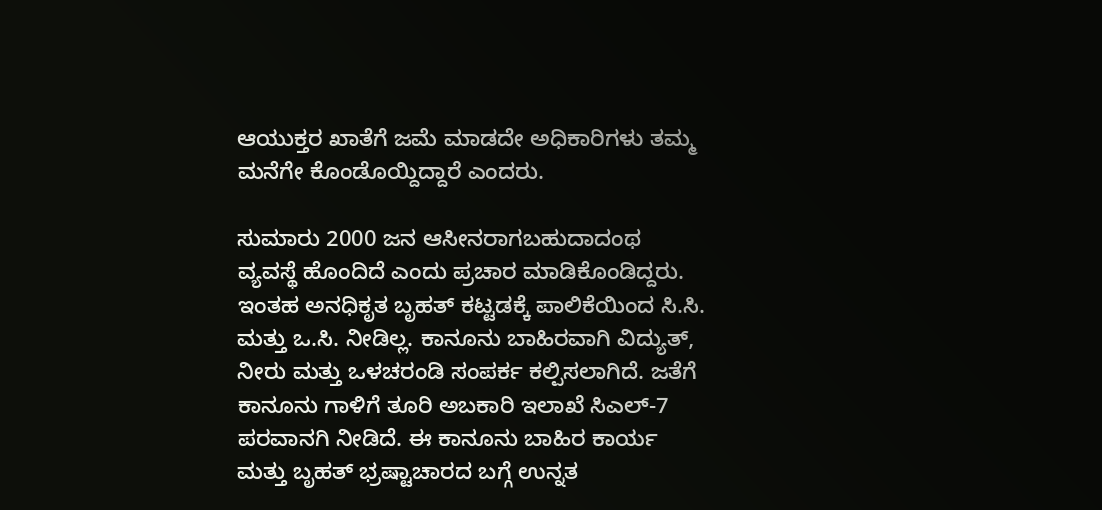ಆಯುಕ್ತರ ಖಾತೆಗೆ ಜಮೆ ಮಾಡದೇ ಅಧಿಕಾರಿಗಳು ತಮ್ಮ ಮನೆಗೇ ಕೊಂಡೊಯ್ದಿದ್ದಾರೆ ಎಂದರು.

ಸುಮಾರು 2000 ಜನ ಆಸೀನರಾಗಬಹುದಾದಂಥ ವ್ಯವಸ್ಥೆ ಹೊಂದಿದೆ ಎಂದು ಪ್ರಚಾರ ಮಾಡಿಕೊಂಡಿದ್ದರು. ಇಂತಹ ಅನಧಿಕೃತ ಬೃಹತ್ ಕಟ್ಟಡಕ್ಕೆ ಪಾಲಿಕೆಯಿಂದ ಸಿ.ಸಿ. ಮತ್ತು ಒ.ಸಿ. ನೀಡಿಲ್ಲ. ಕಾನೂನು ಬಾಹಿರವಾಗಿ ವಿದ್ಯುತ್‌, ನೀರು ಮತ್ತು ಒಳಚರಂಡಿ ಸಂಪರ್ಕ ಕಲ್ಪಿಸಲಾಗಿದೆ. ಜತೆಗೆ ಕಾನೂನು ಗಾಳಿಗೆ ತೂರಿ ಅಬಕಾರಿ ಇಲಾಖೆ ಸಿಎಲ್‌-7 ಪರವಾನಗಿ ನೀಡಿದೆ. ಈ ಕಾನೂನು ಬಾಹಿರ ಕಾರ್ಯ ಮತ್ತು ಬೃಹತ್ ಭ್ರಷ್ಟಾಚಾರದ ಬಗ್ಗೆ ಉನ್ನತ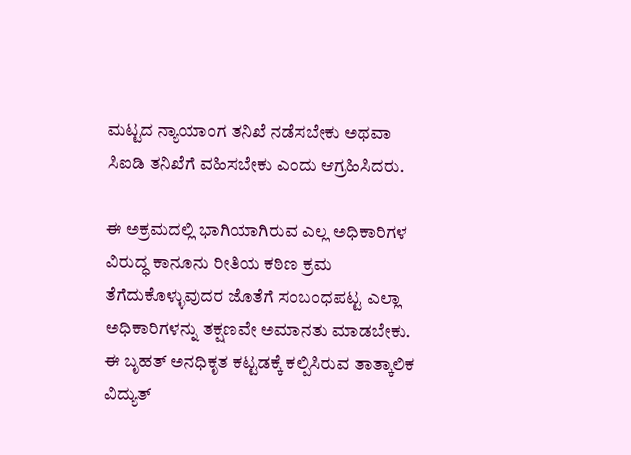ಮಟ್ಟದ ನ್ಯಾಯಾಂಗ ತನಿಖೆ ನಡೆಸಬೇಕು ಅಥವಾ ಸಿಐಡಿ ತನಿಖೆಗೆ ವಹಿಸಬೇಕು ಎಂದು ಆಗ್ರಹಿಸಿದರು.

ಈ ಅಕ್ರಮದಲ್ಲಿ ಭಾಗಿಯಾಗಿರುವ ಎಲ್ಲ ಅಧಿಕಾರಿಗಳ ವಿರುದ್ಧ ಕಾನೂನು ರೀತಿಯ ಕಠಿಣ ಕ್ರಮ ತೆಗೆದುಕೊಳ್ಳುವುದರ ಜೊತೆಗೆ ಸಂಬಂಧಪಟ್ಟ ಎಲ್ಲಾ ಅಧಿಕಾರಿಗಳನ್ನು ತಕ್ಷಣವೇ ಅಮಾನತು ಮಾಡಬೇಕು. ಈ ಬೃಹತ್ ಅನಧಿಕೃತ ಕಟ್ಟಡಕ್ಕೆ ಕಲ್ಪಿಸಿರುವ ತಾತ್ಕಾಲಿಕ ವಿದ್ಯುತ್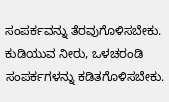ಸಂಪರ್ಕವನ್ನು ತೆರವುಗೊಳಿಸಬೇಕು. ಕುಡಿಯುವ ನೀರು, ಒಳಚರಂಡಿ ಸಂಪರ್ಕಗಳನ್ನು ಕಡಿತಗೊಳಿಸಬೇಕು.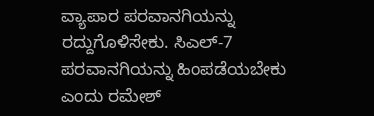ವ್ಯಾಪಾರ ಪರವಾನಗಿಯನ್ನು ರದ್ದುಗೊಳಿಸೇಕು. ಸಿಎಲ್‌-7 ಪರವಾನಗಿಯನ್ನು ಹಿಂಪಡೆಯಬೇಕು ಎಂದು ರಮೇಶ್‌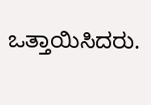ಒತ್ತಾಯಿಸಿದರು.